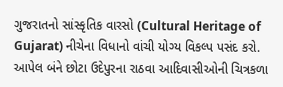ગુજરાતનો સાંસ્કૃતિક વારસો (Cultural Heritage of Gujarat) નીચેના વિધાનો વાંચી યોગ્ય વિકલ્પ પસંદ કરો. આપેલ બંને છોટા ઉદેપુરના રાઠવા આદિવાસીઓની ચિત્રકળા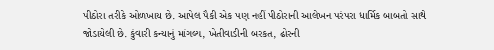પીઠોરા તરીકે ઓળખાય છે. આપેલ પૈકી એક પણ નહીં પીઠોરાની આલેખન પરંપરા ધાર્મિક બાબતો સાથે જોડાયેલી છે. કુંવારી કન્યાનું માંગલ્ય, ખેતીવાડીની બરકત, ઢોરની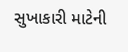સુખાકારી માટેની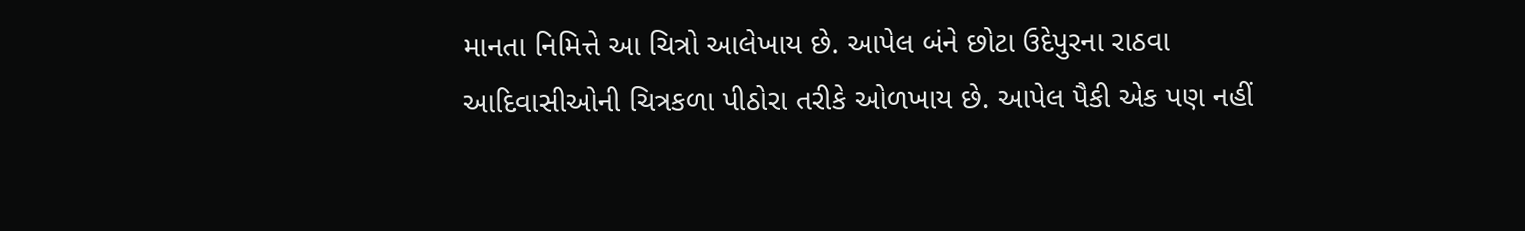માનતા નિમિત્તે આ ચિત્રો આલેખાય છે. આપેલ બંને છોટા ઉદેપુરના રાઠવા આદિવાસીઓની ચિત્રકળા પીઠોરા તરીકે ઓળખાય છે. આપેલ પૈકી એક પણ નહીં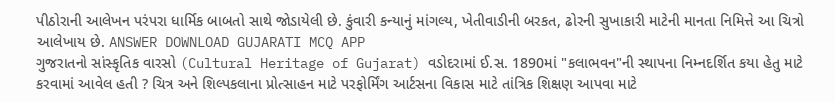પીઠોરાની આલેખન પરંપરા ધાર્મિક બાબતો સાથે જોડાયેલી છે. કુંવારી કન્યાનું માંગલ્ય, ખેતીવાડીની બરકત, ઢોરની સુખાકારી માટેની માનતા નિમિત્તે આ ચિત્રો આલેખાય છે. ANSWER DOWNLOAD GUJARATI MCQ APP
ગુજરાતનો સાંસ્કૃતિક વારસો (Cultural Heritage of Gujarat) વડોદરામાં ઈ.સ. 1890માં "કલાભવન"ની સ્થાપના નિમ્નદર્શિત કયા હેતુ માટે કરવામાં આવેલ હતી ? ચિત્ર અને શિલ્પકલાના પ્રોત્સાહન માટે પરફોર્મિંગ આર્ટસના વિકાસ માટે તાંત્રિક શિક્ષણ આપવા માટે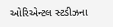ઓરિએન્ટલ સ્ટડીઝના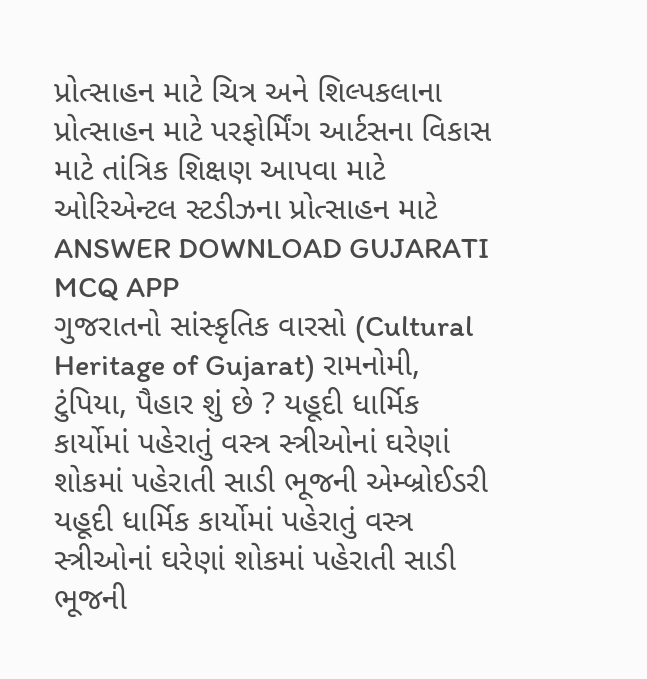પ્રોત્સાહન માટે ચિત્ર અને શિલ્પકલાના પ્રોત્સાહન માટે પરફોર્મિંગ આર્ટસના વિકાસ માટે તાંત્રિક શિક્ષણ આપવા માટે ઓરિએન્ટલ સ્ટડીઝના પ્રોત્સાહન માટે ANSWER DOWNLOAD GUJARATI MCQ APP
ગુજરાતનો સાંસ્કૃતિક વારસો (Cultural Heritage of Gujarat) રામનોમી, ટુંપિયા, પૈહાર શું છે ? યહૂદી ધાર્મિક કાર્યોમાં પહેરાતું વસ્ત્ર સ્ત્રીઓનાં ઘરેણાં શોકમાં પહેરાતી સાડી ભૂજની એમ્બ્રોઈડરી યહૂદી ધાર્મિક કાર્યોમાં પહેરાતું વસ્ત્ર સ્ત્રીઓનાં ઘરેણાં શોકમાં પહેરાતી સાડી ભૂજની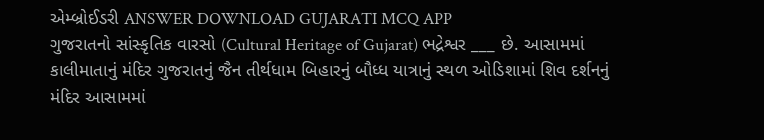એમ્બ્રોઈડરી ANSWER DOWNLOAD GUJARATI MCQ APP
ગુજરાતનો સાંસ્કૃતિક વારસો (Cultural Heritage of Gujarat) ભદ્રેશ્વર ___ છે. આસામમાં કાલીમાતાનું મંદિર ગુજરાતનું જૈન તીર્થધામ બિહારનું બૌધ્ધ યાત્રાનું સ્થળ ઓડિશામાં શિવ દર્શનનું મંદિર આસામમાં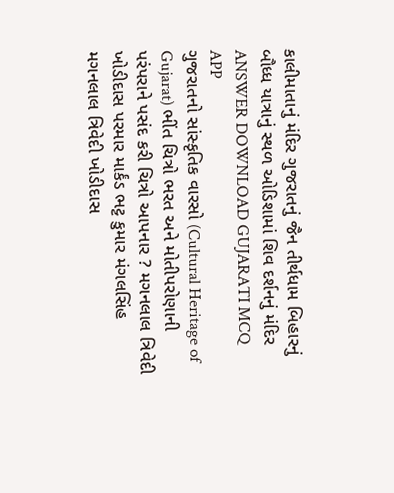કાલીમાતાનું મંદિર ગુજરાતનું જૈન તીર્થધામ બિહારનું બૌધ્ધ યાત્રાનું સ્થળ ઓડિશામાં શિવ દર્શનનું મંદિર ANSWER DOWNLOAD GUJARATI MCQ APP
ગુજરાતનો સાંસ્કૃતિક વારસો (Cultural Heritage of Gujarat) ભીંત ચિત્રો ભરત અને મોતીપરોણાની પરંપરાને પસંદ કરી ચિત્રો આપનાર ? મગનલાલ ત્રિવેદી ખોડીદાસ પરમાર માર્કંડ ભટ્ટ કુમાર મંગલસિંહ મગનલાલ ત્રિવેદી ખોડીદાસ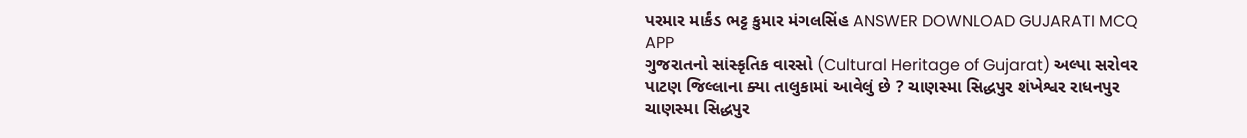પરમાર માર્કંડ ભટ્ટ કુમાર મંગલસિંહ ANSWER DOWNLOAD GUJARATI MCQ APP
ગુજરાતનો સાંસ્કૃતિક વારસો (Cultural Heritage of Gujarat) અલ્પા સરોવર પાટણ જિલ્લાના ક્યા તાલુકામાં આવેલું છે ? ચાણસ્મા સિદ્ધપુર શંખેશ્વર રાધનપુર ચાણસ્મા સિદ્ધપુર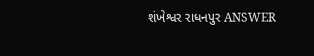શંખેશ્વર રાધનપુર ANSWER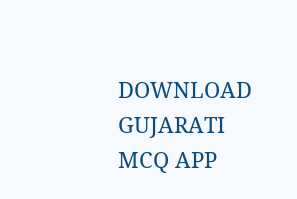DOWNLOAD GUJARATI MCQ APP